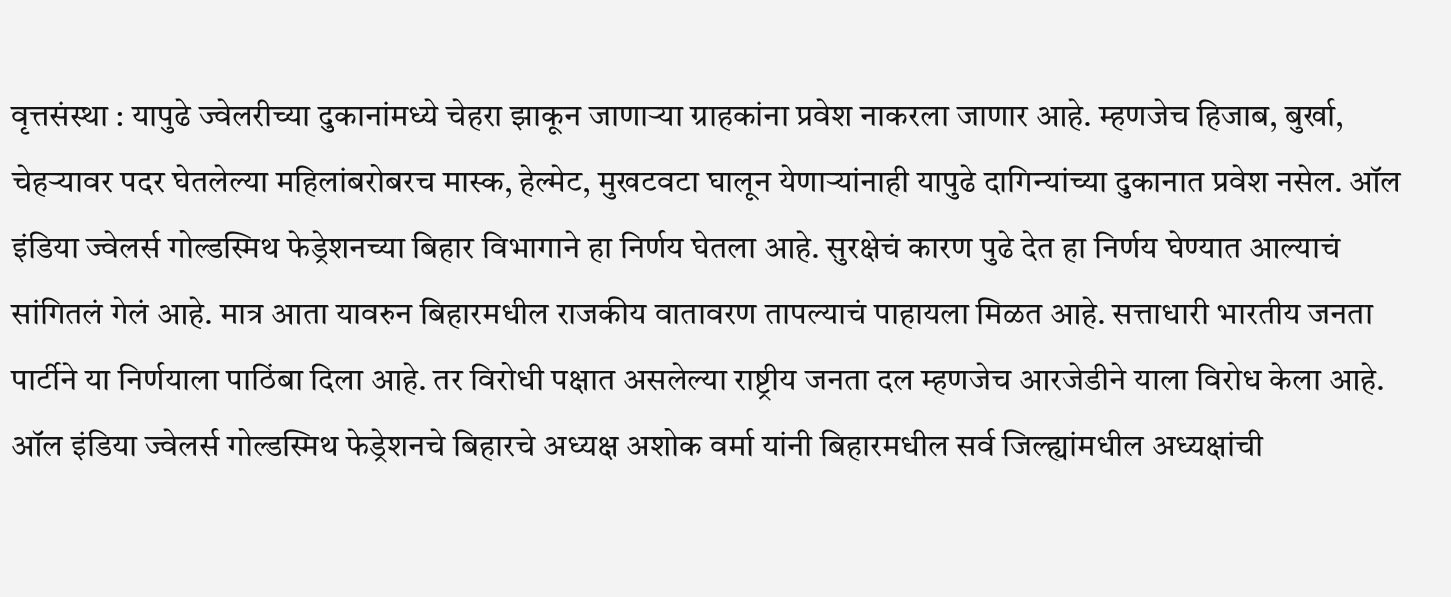वृत्तसंस्था : यापुढे ज्वेलरीच्या दुकानांमध्ये चेहरा झाकून जाणाऱ्या ग्राहकांना प्रवेश नाकरला जाणार आहे. म्हणजेच हिजाब, बुर्खा, चेहऱ्यावर पदर घेतलेल्या महिलांबरोबरच मास्क, हेल्मेट, मुखटवटा घालून येणाऱ्यांनाही यापुढे दागिन्यांच्या दुकानात प्रवेश नसेल. ऑल इंडिया ज्वेलर्स गोल्डस्मिथ फेड्रेशनच्या बिहार विभागाने हा निर्णय घेतला आहे. सुरक्षेचं कारण पुढे देत हा निर्णय घेण्यात आल्याचं सांगितलं गेलं आहे. मात्र आता यावरुन बिहारमधील राजकीय वातावरण तापल्याचं पाहायला मिळत आहे. सत्ताधारी भारतीय जनता पार्टीने या निर्णयाला पाठिंबा दिला आहे. तर विरोधी पक्षात असलेल्या राष्ट्रीय जनता दल म्हणजेच आरजेडीने याला विरोध केला आहे.
ऑल इंडिया ज्वेलर्स गोल्डस्मिथ फेड्रेशनचे बिहारचे अध्यक्ष अशोक वर्मा यांनी बिहारमधील सर्व जिल्ह्यांमधील अध्यक्षांची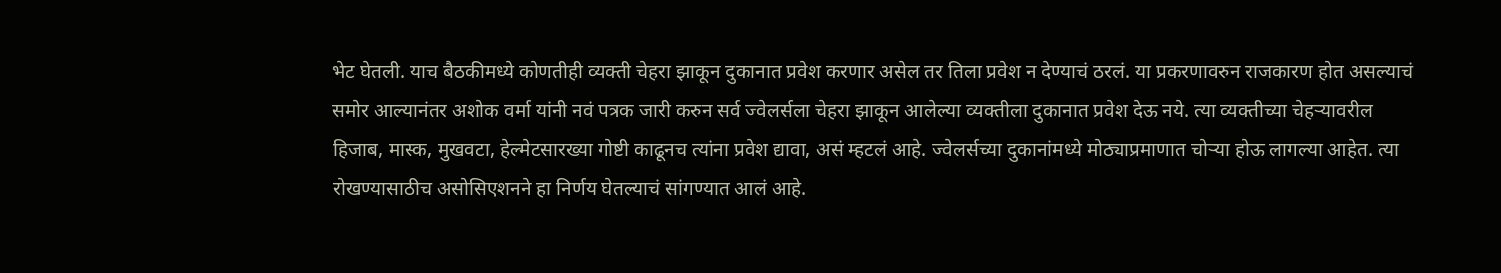भेट घेतली. याच बैठकीमध्ये कोणतीही व्यक्ती चेहरा झाकून दुकानात प्रवेश करणार असेल तर तिला प्रवेश न देण्याचं ठरलं. या प्रकरणावरुन राजकारण होत असल्याचं समोर आल्यानंतर अशोक वर्मा यांनी नवं पत्रक जारी करुन सर्व ज्वेलर्सला चेहरा झाकून आलेल्या व्यक्तीला दुकानात प्रवेश देऊ नये. त्या व्यक्तीच्या चेहऱ्यावरील हिजाब, मास्क, मुखवटा, हेल्मेटसारख्या गोष्टी काढूनच त्यांना प्रवेश द्यावा, असं म्हटलं आहे. ज्वेलर्सच्या दुकानांमध्ये मोठ्याप्रमाणात चोऱ्या होऊ लागल्या आहेत. त्या रोखण्यासाठीच असोसिएशनने हा निर्णय घेतल्याचं सांगण्यात आलं आहे.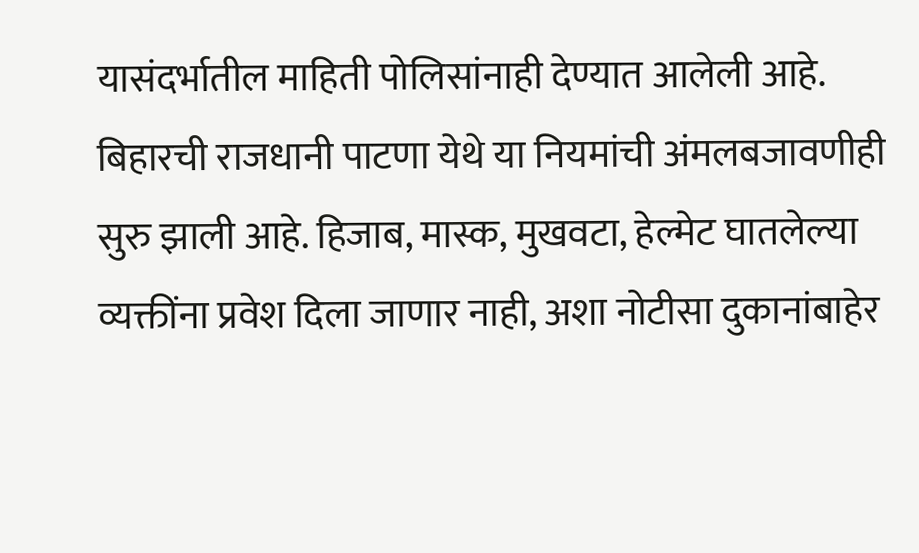यासंदर्भातील माहिती पोलिसांनाही देण्यात आलेली आहे. बिहारची राजधानी पाटणा येथे या नियमांची अंमलबजावणीही सुरु झाली आहे. हिजाब, मास्क, मुखवटा, हेल्मेट घातलेल्या व्यक्तींना प्रवेश दिला जाणार नाही, अशा नोटीसा दुकानांबाहेर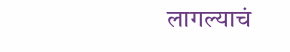लागल्याचं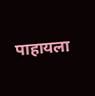पाहायला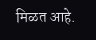मिळत आहे.